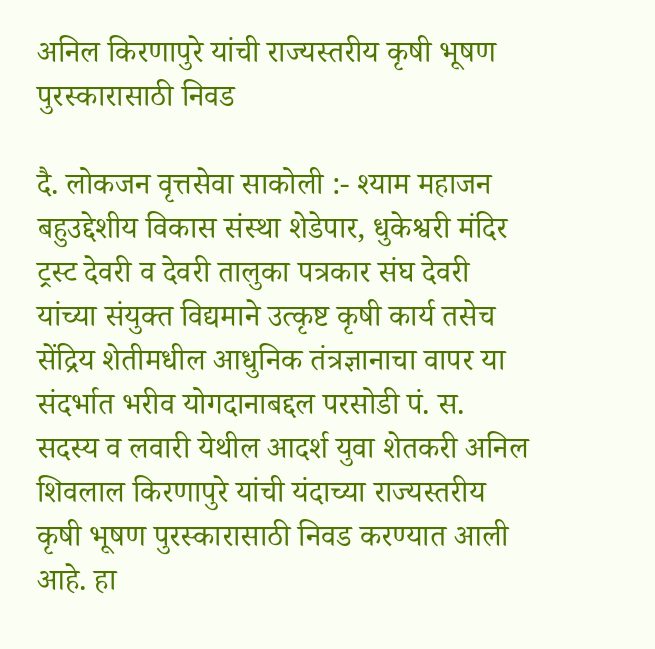अनिल किरणापुरे यांची राज्यस्तरीय कृषी भूषण पुरस्कारासाठी निवड

दै. लोकजन वृत्तसेवा साकोली :- श्याम महाजन बहुउद्देशीय विकास संस्था शेडेपार, धुकेश्वरी मंदिर ट्रस्ट देवरी व देवरी तालुका पत्रकार संघ देवरी यांच्या संयुक्त विद्यमाने उत्कृष्ट कृषी कार्य तसेच सेंद्रिय शेतीमधील आधुनिक तंत्रज्ञानाचा वापर या संदर्भात भरीव योगदानाबद्दल परसोडी पं. स. सदस्य व लवारी येथील आदर्श युवा शेतकरी अनिल शिवलाल किरणापुरे यांची यंदाच्या राज्यस्तरीय कृषी भूषण पुरस्कारासाठी निवड करण्यात आली आहे. हा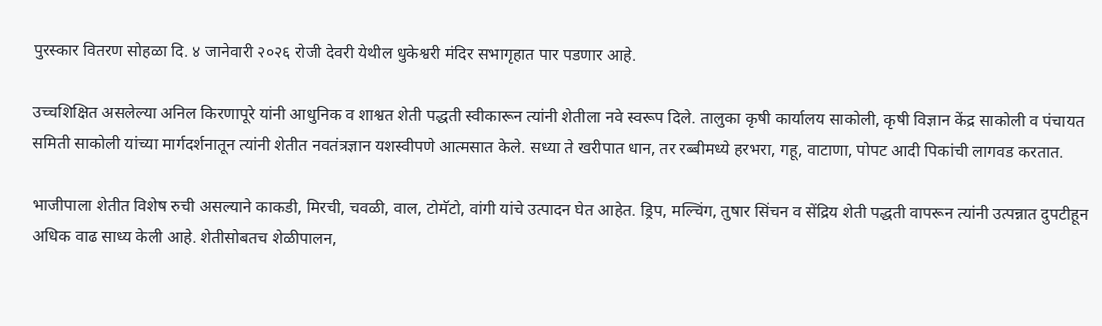पुरस्कार वितरण सोहळा दि. ४ जानेवारी २०२६ रोजी देवरी येथील धुकेश्वरी मंदिर सभागृहात पार पडणार आहे.

उच्चशिक्षित असलेल्या अनिल किरणापूरे यांनी आधुनिक व शाश्वत शेती पद्धती स्वीकारून त्यांनी शेतीला नवे स्वरूप दिले. तालुका कृषी कार्यालय साकोली, कृषी विज्ञान केंद्र साकोली व पंचायत समिती साकोली यांच्या मार्गदर्शनातून त्यांनी शेतीत नवतंत्रज्ञान यशस्वीपणे आत्मसात केले. सध्या ते खरीपात धान, तर रब्बीमध्ये हरभरा, गहू, वाटाणा, पोपट आदी पिकांची लागवड करतात.

भाजीपाला शेतीत विशेष रुची असल्याने काकडी, मिरची, चवळी, वाल, टोमॅटो, वांगी यांचे उत्पादन घेत आहेत. ड्रिप, मल्चिंग, तुषार सिंचन व सेंद्रिय शेती पद्धती वापरून त्यांनी उत्पन्नात दुपटीहून अधिक वाढ साध्य केली आहे. शेतीसोबतच शेळीपालन,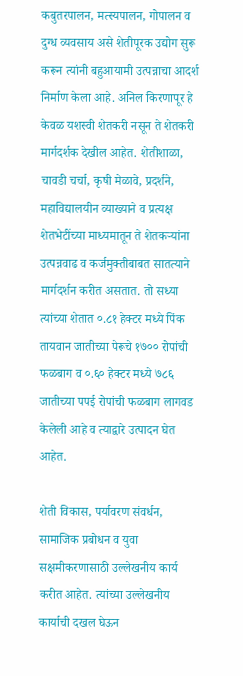कबुतरपालन, मत्स्यपालन, गोपालन व दुग्ध व्यवसाय असे शेतीपूरक उद्योग सुरू करून त्यांनी बहुआयामी उत्पन्नाचा आदर्श निर्माण केला आहे. अनिल किरणापूर हे केवळ यशस्वी शेतकरी नसून ते शेतकरी मार्गदर्शक देखील आहेत. शेतीशाळा, चावडी चर्चा, कृषी मेळावे, प्रदर्शने, महाविद्यालयीन व्याख्याने व प्रत्यक्ष शेतभेटींच्या माध्यमातून ते शेतकऱ्यांना उत्पन्नवाढ व कर्जमुक्तीबाबत सातत्याने मार्गदर्शन करीत असतात. तो सध्या त्यांच्या शेतात ०.८१ हेक्टर मध्ये पिंक तायवान जातीच्या पेरूचे १७०० रोपांची फळबाग व ०.६० हेक्टर मध्ये ७८६ जातीच्या पपई रोपांची फळबाग लागवड केलेली आहे व त्याद्वारे उत्पादन घेत आहेत.

शेती विकास, पर्यावरण संवर्धन, सामाजिक प्रबोधन व युवा सक्षमीकरणासाठी उल्लेखनीय कार्य करीत आहेत. त्यांच्या उल्लेखनीय कार्याची दखल घेऊन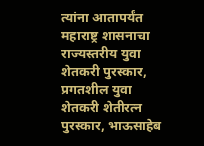त्यांना आतापर्यंत महाराष्ट्र शासनाचा राज्यस्तरीय युवा शेतकरी पुरस्कार, प्रगतशील युवा शेतकरी शेतीरत्न पुरस्कार, भाऊसाहेब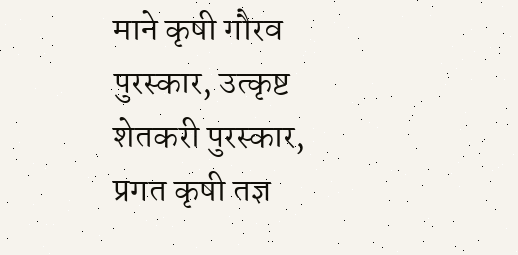माने कृषी गौरव पुरस्कार, उत्कृष्ट शेतकरी पुरस्कार, प्रगत कृषी तज्ञ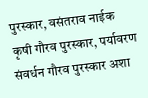पुरस्कार, वसंतराव नाईक कृषी गौरव पुरस्कार, पर्यावरण संवर्धन गौरव पुरस्कार अशा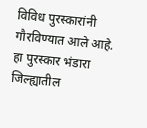विविध पुरस्कारांनी गौरविण्यात आले आहे. हा पुरस्कार भंडारा जिल्ह्यातील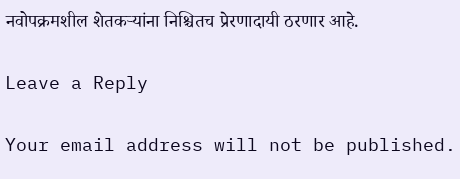नवोपक्रमशील शेतकऱ्यांना निश्चितच प्रेरणादायी ठरणार आहे.

Leave a Reply

Your email address will not be published.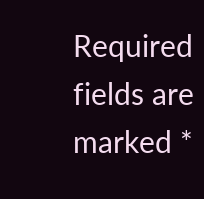Required fields are marked *